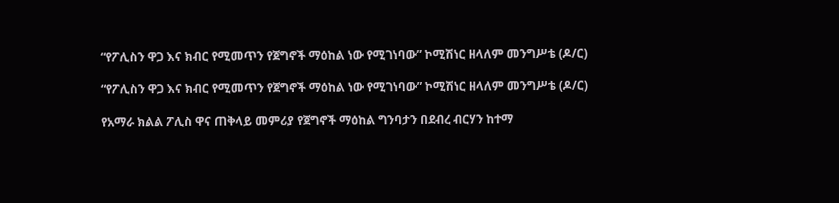“የፖሊስን ዋጋ እና ክብር የሚመጥን የጀግኖች ማዕከል ነው የሚገነባው” ኮሚሽነር ዘላለም መንግሥቴ (ዶ/ር)

“የፖሊስን ዋጋ እና ክብር የሚመጥን የጀግኖች ማዕከል ነው የሚገነባው” ኮሚሽነር ዘላለም መንግሥቴ (ዶ/ር)

የአማራ ክልል ፖሊስ ዋና ጠቅላይ መምሪያ የጀግኖች ማዕከል ግንባታን በደብረ ብርሃን ከተማ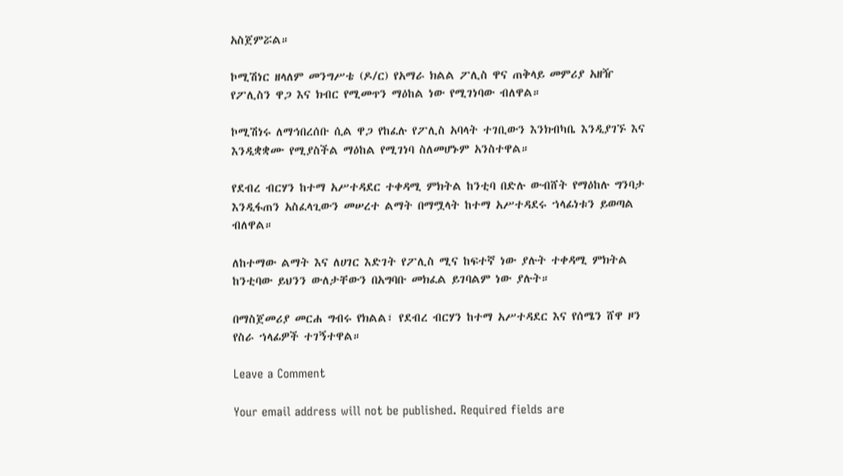አስጀምሯል።

ኮሚሽነር ዘላለም መንግሥቴ (ዶ/ር) የአማራ ክልል ፖሊስ ዋና ጠቅላይ መምሪያ አዘዥ የፖሊስን ዋጋ እና ክብር የሚመጥን ማዕከል ነው የሚገነባው ብለዋል።

ኮሚሽነሩ ለማኅበረሰቡ ሲል ዋጋ የከፈሉ የፖሊስ አባላት ተገቢውን እንክብካቤ እንዲያገኙ እና እንዲቋቋሙ የሚያስችል ማዕከል የሚገነባ ስለመሆኑም አንስተዋል።

የደብረ ብርሃን ከተማ አሥተዳደር ተቀዳሚ ምክትል ከንቲባ በድሉ ውብሸት የማዕከሉ ግንባታ እንዲፋጠን አስፈላጊውን መሠረተ ልማት በማሟላት ከተማ አሥተዳደሩ ኀላፊነቱን ይወጣል ብለዋል።

ለከተማው ልማት እና ለሀገር እድገት የፖሊስ ሚና ከፍተኛ ነው ያሉት ተቀዳሚ ምክትል ከንቲባው ይህንን ውለታቸውን በአግባቡ መክፈል ይገባልም ነው ያሉት።

በማስጀመሪያ መርሐ ግብሩ የክልል፣ የደብረ ብርሃን ከተማ አሥተዳደር እና የሰሜን ሸዋ ዞን የስራ ኀላፊዎች ተገኝተዋል።

Leave a Comment

Your email address will not be published. Required fields are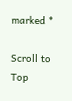marked *

Scroll to Top